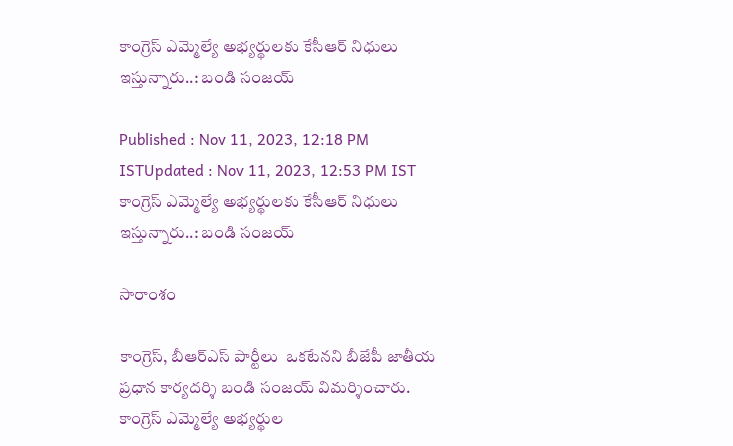కాంగ్రెస్ ఎమ్మెల్యే అభ్యర్థులకు కేసీఆర్ నిధులు ఇస్తున్నారు..: బండి సంజయ్

Published : Nov 11, 2023, 12:18 PM ISTUpdated : Nov 11, 2023, 12:53 PM IST
కాంగ్రెస్ ఎమ్మెల్యే అభ్యర్థులకు కేసీఆర్ నిధులు ఇస్తున్నారు..: బండి సంజయ్

సారాంశం

కాంగ్రెస్, బీఆర్ఎస్ పార్టీలు  ఒకటేనని బీజేపీ జాతీయ ప్రధాన కార్యదర్శి బండి సంజయ్ విమర్శించారు. కాంగ్రెస్ ఎమ్మెల్యే అభ్యర్థుల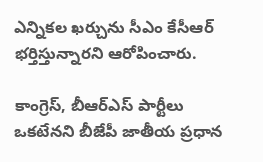ఎన్నికల ఖర్చును సీఎం కేసీఆర్ భర్తిస్తున్నారని ఆరోపించారు.

కాంగ్రెస్, బీఆర్ఎస్ పార్టీలు  ఒకటేనని బీజేపీ జాతీయ ప్రధాన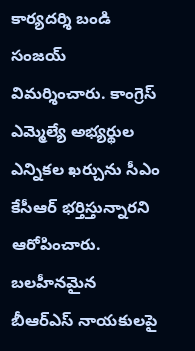కార్యదర్శి బండి సంజయ్ విమర్శించారు. కాంగ్రెస్ ఎమ్మెల్యే అభ్యర్థుల ఎన్నికల ఖర్చును సీఎం కేసీఆర్ భర్తిస్తున్నారని ఆరోపించారు.  బలహీనమైన బీఆర్‌ఎస్‌ నాయకులపై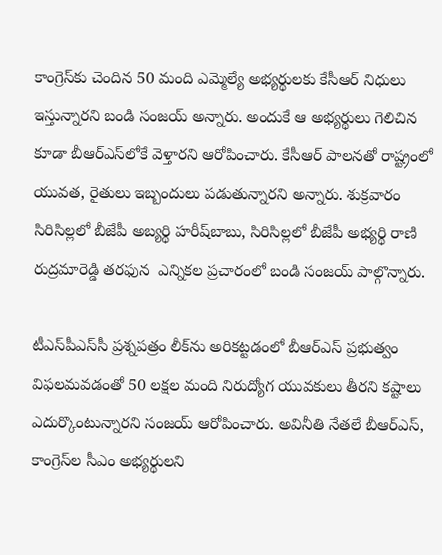కాంగ్రెస్‌కు చెందిన 50 మంది ఎమ్మెల్యే అభ్యర్థులకు కేసీఆర్ నిధులు ఇస్తున్నారని బండి సంజయ్ అన్నారు. అందుకే ఆ అభ్యర్థులు గెలిచిన కూడా బీఆర్ఎస్‌లోకే వెళ్తారని ఆరోపించారు. కేసీఆర్‌ పాలనతో రాష్ట్రంలో యువత, రైతులు ఇబ్బందులు పడుతున్నారని అన్నారు. శుక్రవారం సిరిసిల్లలో బీజేపీ అబ్యర్థి హరీష్‌బాబు, సిరిసిల్లలో బీజేపీ అభ్యర్థి రాణి  రుద్రమారెడ్డి తరఫున  ఎన్నికల ప్రచారంలో బండి సంజయ్ పాల్గొన్నారు.

టీఎస్‌పీఎస్‌సీ ప్రశ్నపత్రం లీక్‌ను అరికట్టడంలో బీఆర్‌ఎస్ ప్రభుత్వం విఫలమవడంతో 50 లక్షల మంది నిరుద్యోగ యువకులు తీరని కష్టాలు ఎదుర్కొంటున్నారని సంజయ్ ఆరోపించారు. అవినీతి నేతలే బీఆర్‌ఎస్‌, కాంగ్రెస్‌ల సీఎం అభ్యర్థులని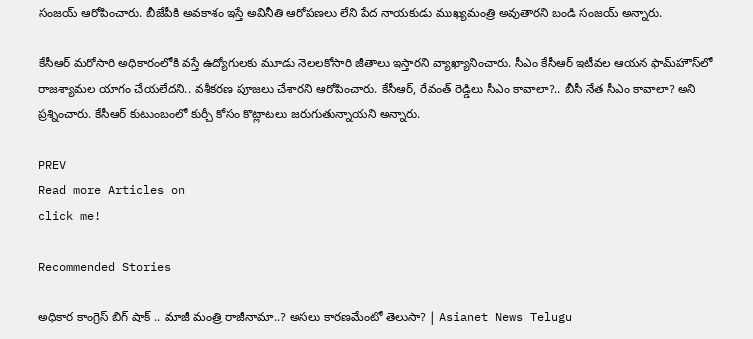సంజయ్‌ ఆరోపించారు. బీజేపీకి అవకాశం ఇస్తే అవినీతి ఆరోపణలు లేని పేద నాయకుడు ముఖ్యమంత్రి అవుతారని బండి సంజయ్ అన్నారు.

కేసీఆర్ మరోసారి అధికారంలోకి వస్తే ఉద్యోగులకు మూడు నెలలకోసారి జీతాలు ఇస్తారని వ్యాఖ్యానించారు. సీఎం కేసీఆర్ ఇటీవల ఆయన ఫామ్‌హౌస్‌లో రాజశ్యామల యాగం చేయలేదని.. వశీకరణ పూజలు చేశారని ఆరోపించారు. కేసీఆర్, రేవంత్ రెడ్డిలు సీఎం కావాలా?.. బీసీ నేత సీఎం కావాలా? అని ప్రశ్నించారు. కేసీఆర్ కుటుంబంలో కుర్చీ కోసం కొట్లాటలు జరుగుతున్నాయని అన్నారు.

PREV
Read more Articles on
click me!

Recommended Stories

అధికార కాంగ్రెస్ బిగ్ షాక్ .. మాజీ మంత్రి రాజీనామా..? అసలు కారణమేంటో తెలుసా? | Asianet News Telugu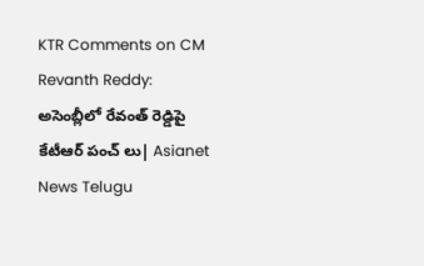KTR Comments on CM Revanth Reddy: అసెంబ్లీలో రేవంత్ రెడ్డిపై కేటీఆర్ పంచ్ లు| Asianet News Telugu